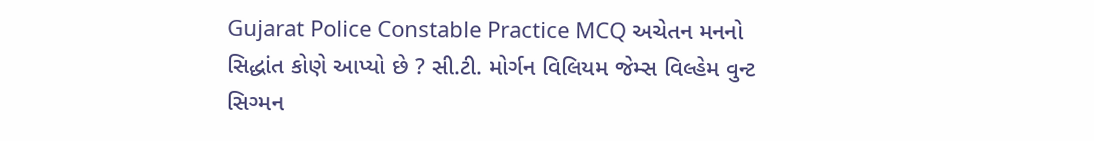Gujarat Police Constable Practice MCQ અચેતન મનનો સિદ્ધાંત કોણે આપ્યો છે ? સી.ટી. મોર્ગન વિલિયમ જેમ્સ વિલ્હેમ વુન્ટ સિગ્મન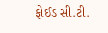ફોઈડ સી.ટી.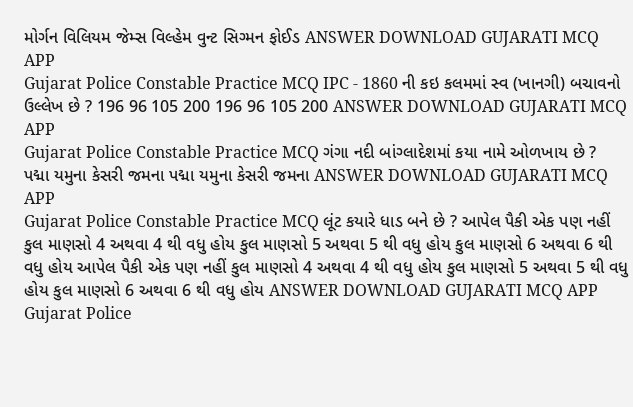મોર્ગન વિલિયમ જેમ્સ વિલ્હેમ વુન્ટ સિગ્મન ફોઈડ ANSWER DOWNLOAD GUJARATI MCQ APP
Gujarat Police Constable Practice MCQ IPC - 1860 ની કઇ કલમમાં સ્વ (ખાનગી) બચાવનો ઉલ્લેખ છે ? 196 96 105 200 196 96 105 200 ANSWER DOWNLOAD GUJARATI MCQ APP
Gujarat Police Constable Practice MCQ ગંગા નદી બાંગ્લાદેશમાં કયા નામે ઓળખાય છે ? પદ્મા યમુના કેસરી જમના પદ્મા યમુના કેસરી જમના ANSWER DOWNLOAD GUJARATI MCQ APP
Gujarat Police Constable Practice MCQ લૂંટ કયારે ધાડ બને છે ? આપેલ પૈકી એક પણ નહીં કુલ માણસો 4 અથવા 4 થી વધુ હોય કુલ માણસો 5 અથવા 5 થી વધુ હોય કુલ માણસો 6 અથવા 6 થી વધુ હોય આપેલ પૈકી એક પણ નહીં કુલ માણસો 4 અથવા 4 થી વધુ હોય કુલ માણસો 5 અથવા 5 થી વધુ હોય કુલ માણસો 6 અથવા 6 થી વધુ હોય ANSWER DOWNLOAD GUJARATI MCQ APP
Gujarat Police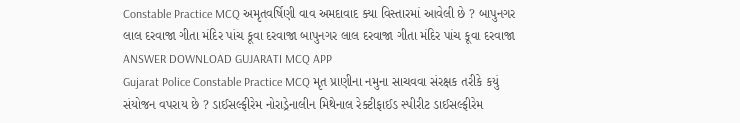Constable Practice MCQ અમૃતવર્ષિણી વાવ અમદાવાદ ક્યા વિસ્તારમાં આવેલી છે ? બાપુનગર લાલ દરવાજા ગીતા મંદિર પાંચ કૂવા દરવાજા બાપુનગર લાલ દરવાજા ગીતા મંદિર પાંચ કૂવા દરવાજા ANSWER DOWNLOAD GUJARATI MCQ APP
Gujarat Police Constable Practice MCQ મૃત પ્રાણીના નમુના સાચવવા સંરક્ષક તરીકે કયું સંયોજન વપરાય છે ? ડાઈસલ્ફીરેમ નોરાડ્રેનાલીન મિથેનાલ રેક્ટીફાઈડ સ્પીરીટ ડાઈસલ્ફીરેમ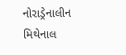નોરાડ્રેનાલીન મિથેનાલ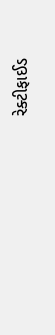રેક્ટીફાઈડ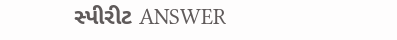સ્પીરીટ ANSWER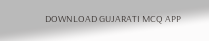DOWNLOAD GUJARATI MCQ APP